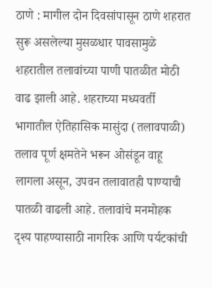ठाणे : मागील दोन दिवसांपासून ठाणे शहरात सुरू असलेल्या मुसळधार पावसामुळे शहरातील तलावांच्या पाणी पातळीत मोठी वाढ झाली आहे. शहराच्या मध्यवर्ती भागातील ऐतिहासिक मासुंदा (तलावपाळी) तलाव पूर्ण क्षमतेने भरून ओसंडून वाहू लागला असून, उपवन तलावातही पाण्याची पातळी वाढली आहे. तलावांचे मनमोहक दृश्य पाहण्यासाठी नागरिक आणि पर्यटकांची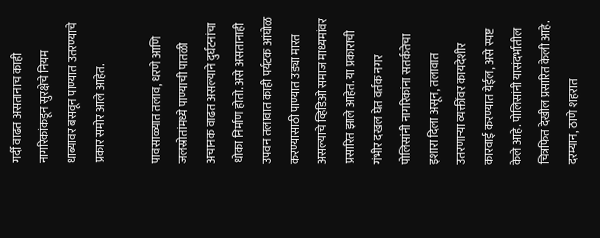गर्दी वाढत असतानाच काही नागरिकांकडून सुरक्षेचे नियम धाब्यावर बसवून पाण्यात उतरण्याचे प्रकार समोर आले आहेत.

पावसाळ्यात तलाव, धरणे आणि जलस्रोतांमध्ये पाण्याची पातळी अचानक वाढत असल्याने दुर्घटनांचा धोका निर्माण होतो. असे असतानाही उपवन तलावात काही पर्यटक आंघोळ करण्यासाठी पाण्यात उड्या मारत असल्याचे व्हिडिओ समाज माध्यमांवर प्रसारित झाले आहेत. या प्रकाराची गंभीर दखल घेत वर्तक नगर पोलिसांनी नागरिकांना सतर्कतेचा इशारा दिला असून, तलावात उतरणाऱ्या व्यक्तींवर कायदेशीर कारवाई करण्यात येईल, असे स्पष्ट केले आहे. पोलिसांनी यासंदर्भातील चित्रफित देखील प्रसारित केली आहे. दरम्यान, ठाणे शहरात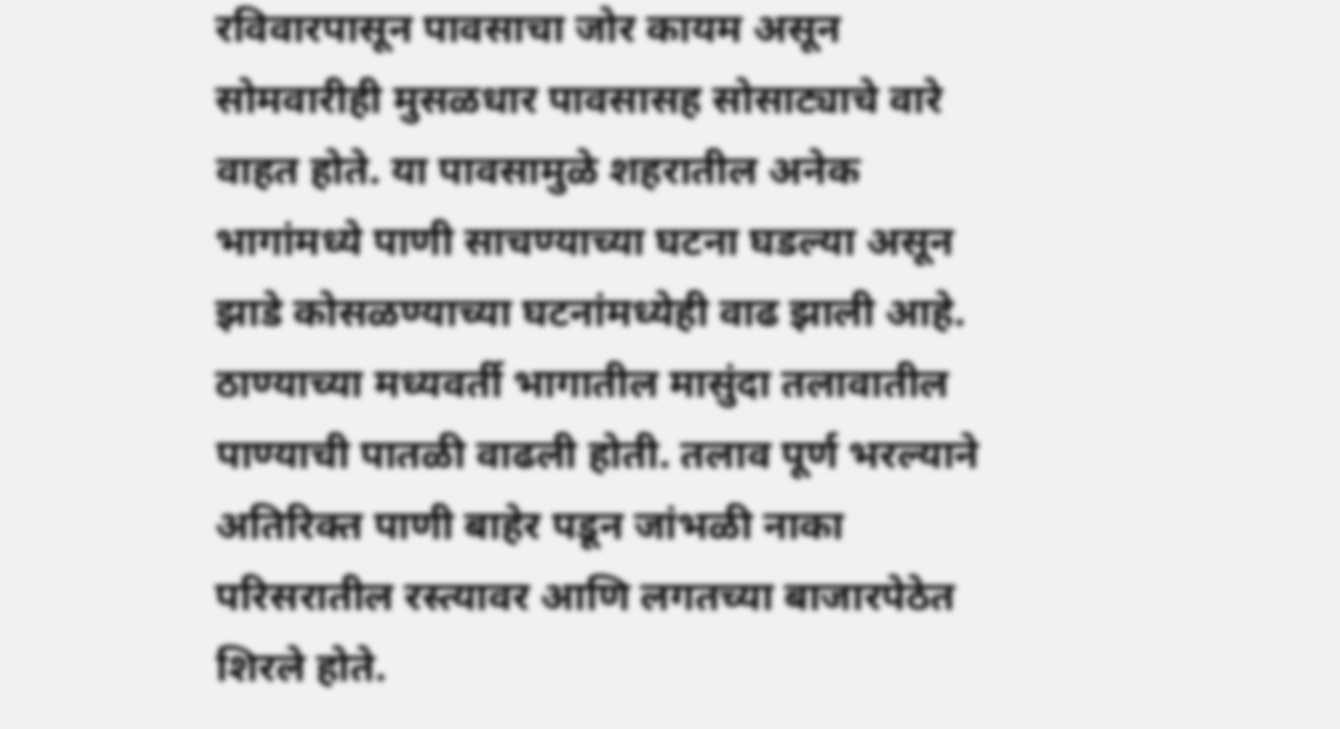रविवारपासून पावसाचा जोर कायम असून सोमवारीही मुसळधार पावसासह सोसाट्याचे वारे वाहत होते. या पावसामुळे शहरातील अनेक भागांमध्ये पाणी साचण्याच्या घटना घडल्या असून झाडे कोसळण्याच्या घटनांमध्येही वाढ झाली आहे. ठाण्याच्या मध्यवर्ती भागातील मासुंदा तलावातील पाण्याची पातळी वाढली होती. तलाव पूर्ण भरल्याने अतिरिक्त पाणी बाहेर पडून जांभळी नाका परिसरातील रस्त्यावर आणि लगतच्या बाजारपेठेत शिरले होते.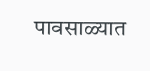पावसाळ्यात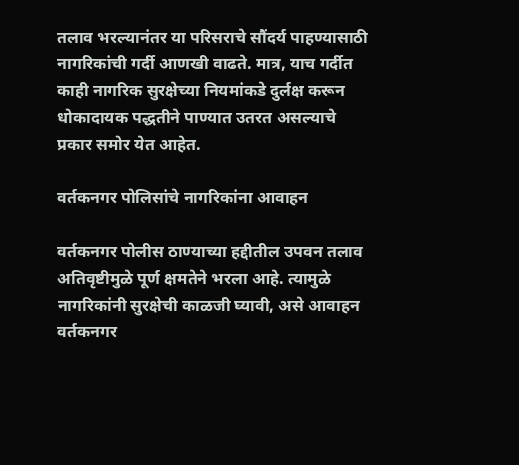तलाव भरल्यानंतर या परिसराचे सौंदर्य पाहण्यासाठी नागरिकांची गर्दी आणखी वाढते. मात्र, याच गर्दीत काही नागरिक सुरक्षेच्या नियमांकडे दुर्लक्ष करून धोकादायक पद्धतीने पाण्यात उतरत असल्याचे प्रकार समोर येत आहेत.

वर्तकनगर पोलिसांचे नागरिकांना आवाहन

वर्तकनगर पोलीस ठाण्याच्या हद्दीतील उपवन तलाव अतिवृष्टीमुळे पूर्ण क्षमतेने भरला आहे. त्यामुळे नागरिकांनी सुरक्षेची काळजी घ्यावी, असे आवाहन वर्तकनगर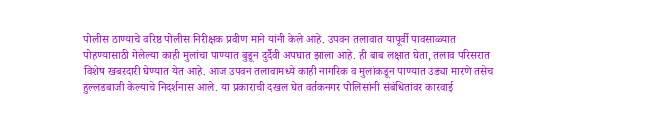पोलीस ठाण्याचे वरिष्ठ पोलीस निरीक्षक प्रवीण माने यांनी केले आहे. उपवन तलावात यापूर्वी पावसाळ्यात पोहण्यासाठी गेलेल्या काही मुलांचा पाण्यात बुडून दुर्दैवी अपघात झाला आहे. ही बाब लक्षात घेता, तलाव परिसरात विशेष खबरदारी घेण्यात येत आहे. आज उपवन तलावामध्ये काही नागरिक व मुलांकडून पाण्यात उड्या मारणे तसेच हुल्लडबाजी केल्याचे निदर्शनास आले. या प्रकाराची दखल घेत वर्तकनगर पोलिसांनी संबंधितांवर कारवाई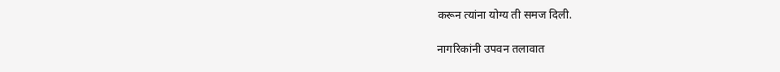करून त्यांना योग्य ती समज दिली.

नागरिकांनी उपवन तलावात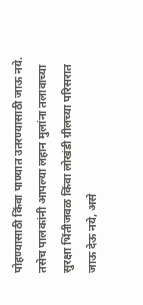पोहण्यासाठी किंवा पाण्यात उतरण्यासाठी जाऊ नये. तसेच पालकांनी आपल्या लहान मुलांना तलावाच्या सुरक्षा भिंतीजवळ किंवा लोखंडी ग्रीलच्या परिसरात जाऊ देऊ नये, असे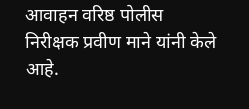आवाहन वरिष्ठ पोलीस निरीक्षक प्रवीण माने यांनी केले आहे.